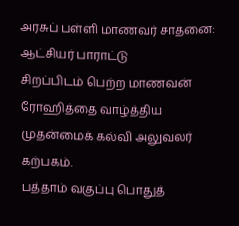அரசுப் பள்ளி மாணவர் சாதனை: ஆட்சியர் பாராட்டு
சிறப்பிடம் பெற்ற மாணவன் ரோஹித்தை வாழ்த்திய முதன்மைக் கல்வி அலுவலர் கற்பகம்.
பத்தாம் வகுப்பு பொதுத்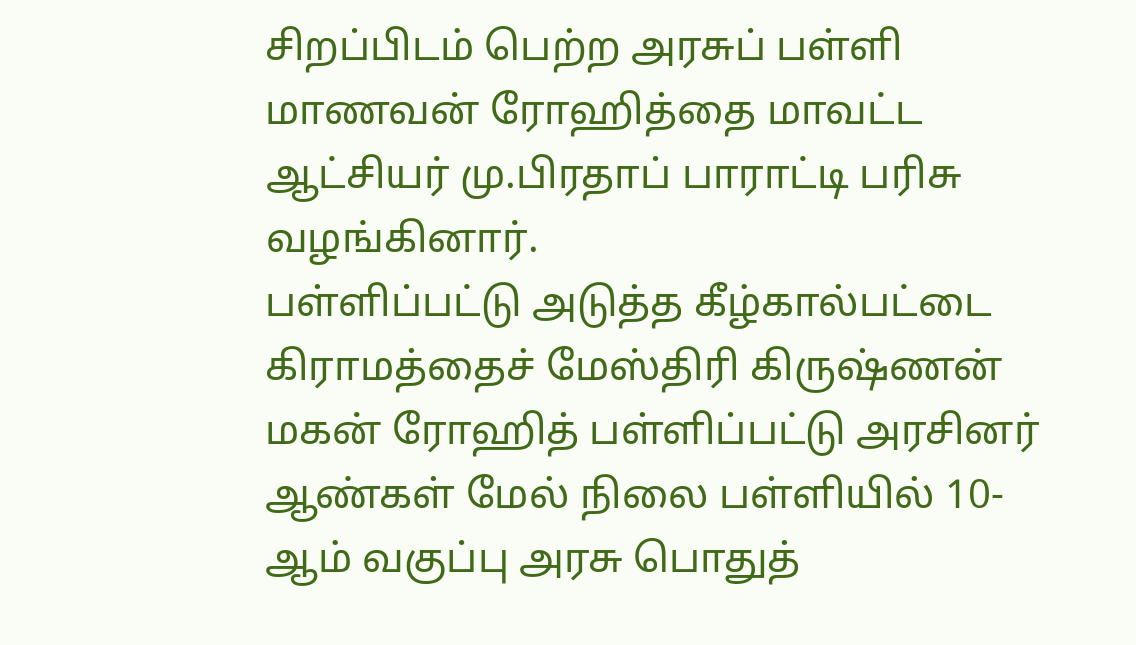சிறப்பிடம் பெற்ற அரசுப் பள்ளி மாணவன் ரோஹித்தை மாவட்ட ஆட்சியர் மு.பிரதாப் பாராட்டி பரிசு வழங்கினார்.
பள்ளிப்பட்டு அடுத்த கீழ்கால்பட்டை கிராமத்தைச் மேஸ்திரி கிருஷ்ணன் மகன் ரோஹித் பள்ளிப்பட்டு அரசினர் ஆண்கள் மேல் நிலை பள்ளியில் 10- ஆம் வகுப்பு அரசு பொதுத்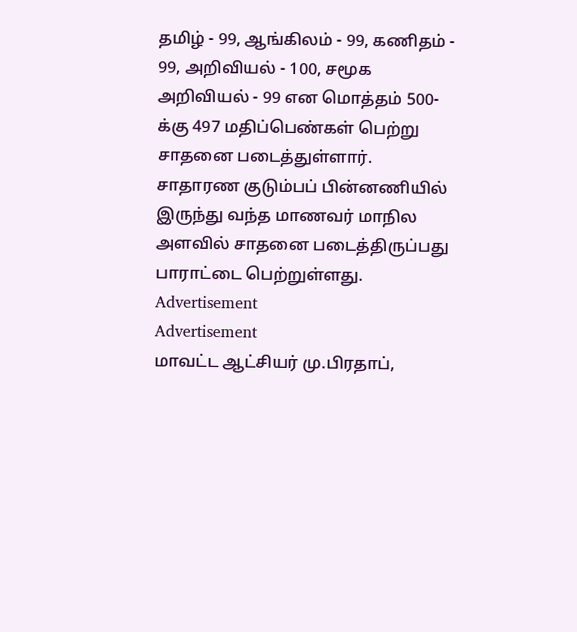தமிழ் - 99, ஆங்கிலம் - 99, கணிதம் - 99, அறிவியல் - 100, சமூக அறிவியல் - 99 என மொத்தம் 500-க்கு 497 மதிப்பெண்கள் பெற்று சாதனை படைத்துள்ளார்.
சாதாரண குடும்பப் பின்னணியில் இருந்து வந்த மாணவர் மாநில அளவில் சாதனை படைத்திருப்பது பாராட்டை பெற்றுள்ளது.
Advertisement
Advertisement
மாவட்ட ஆட்சியர் மு.பிரதாப்,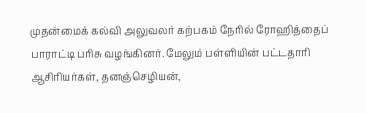முதன்மைக் கல்வி அலுவலர் கற்பகம் நேரில் ரோஹித்தைப் பாராட்டி பரிசு வழங்கினர். மேலும் பள்ளியின் பட்டதாரி ஆசிரியர்கள், தனஞ்செழியன்,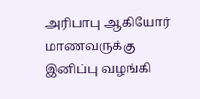அரிபாபு ஆகியோர் மாணவருக்கு இனிப்பு வழங்கி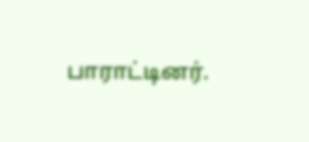பாராட்டினர்.